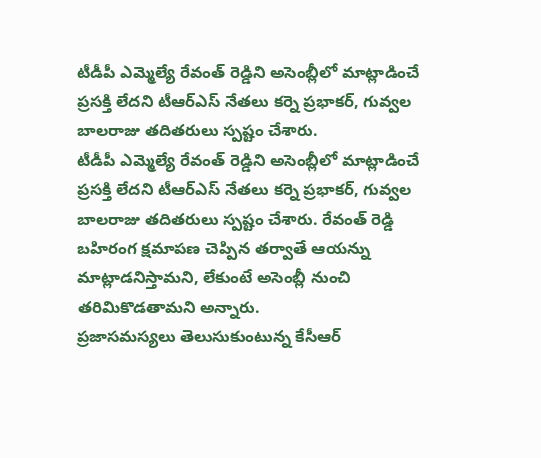టీడీపీ ఎమ్మెల్యే రేవంత్ రెడ్డిని అసెంబ్లీలో మాట్లాడించే ప్రసక్తి లేదని టీఆర్ఎస్ నేతలు కర్నె ప్రభాకర్, గువ్వల బాలరాజు తదితరులు స్పష్టం చేశారు.
టీడీపీ ఎమ్మెల్యే రేవంత్ రెడ్డిని అసెంబ్లీలో మాట్లాడించే ప్రసక్తి లేదని టీఆర్ఎస్ నేతలు కర్నె ప్రభాకర్, గువ్వల బాలరాజు తదితరులు స్పష్టం చేశారు. రేవంత్ రెడ్డి బహిరంగ క్షమాపణ చెప్పిన తర్వాతే ఆయన్ను మాట్లాడనిస్తామని, లేకుంటే అసెంబ్లీ నుంచి తరిమికొడతామని అన్నారు.
ప్రజాసమస్యలు తెలుసుకుంటున్న కేసీఆర్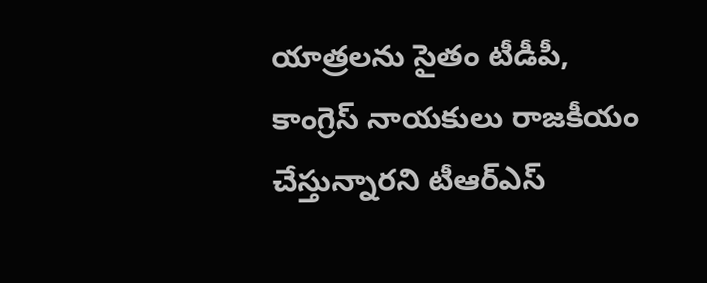యాత్రలను సైతం టీడీపీ, కాంగ్రెస్ నాయకులు రాజకీయం చేస్తున్నారని టీఆర్ఎస్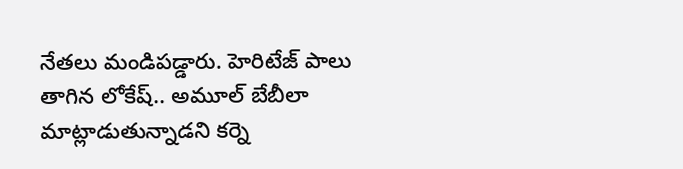నేతలు మండిపడ్డారు. హెరిటేజ్ పాలు తాగిన లోకేష్.. అమూల్ బేబీలా మాట్లాడుతున్నాడని కర్నె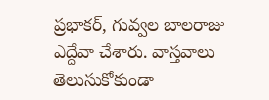ప్రభాకర్, గువ్వల బాలరాజు ఎద్దేవా చేశారు. వాస్తవాలు తెలుసుకోకుండా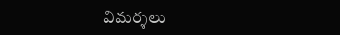విమర్శలు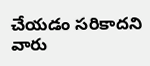చేయడం సరికాదని వారు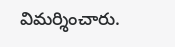విమర్శించారు.